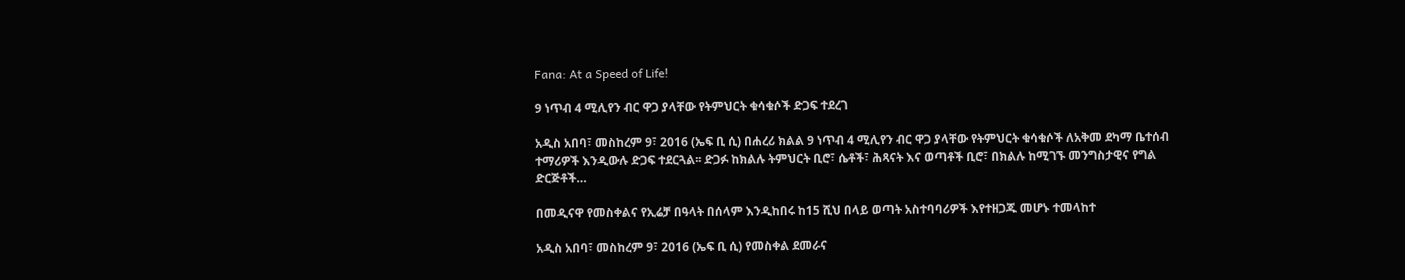Fana: At a Speed of Life!

9 ነጥብ 4 ሚሊየን ብር ዋጋ ያላቸው የትምህርት ቁሳቁሶች ድጋፍ ተደረገ

አዲስ አበባ፣ መስከረም 9፣ 2016 (ኤፍ ቢ ሲ) በሐረሪ ክልል 9 ነጥብ 4 ሚሊየን ብር ዋጋ ያላቸው የትምህርት ቁሳቁሶች ለአቅመ ደካማ ቤተሰብ ተማሪዎች እንዲውሉ ድጋፍ ተደርጓል፡፡ ድጋፉ ከክልሉ ትምህርት ቢሮ፣ ሴቶች፣ ሕጻናት እና ወጣቶች ቢሮ፣ በክልሉ ከሚገኙ መንግስታዊና የግል ድርጅቶች…

በመዲናዋ የመስቀልና የኢሬቻ በዓላት በሰላም እንዲከበሩ ከ15 ሺህ በላይ ወጣት አስተባባሪዎች እየተዘጋጁ መሆኑ ተመላከተ

አዲስ አበባ፣ መስከረም 9፣ 2016 (ኤፍ ቢ ሲ) የመስቀል ደመራና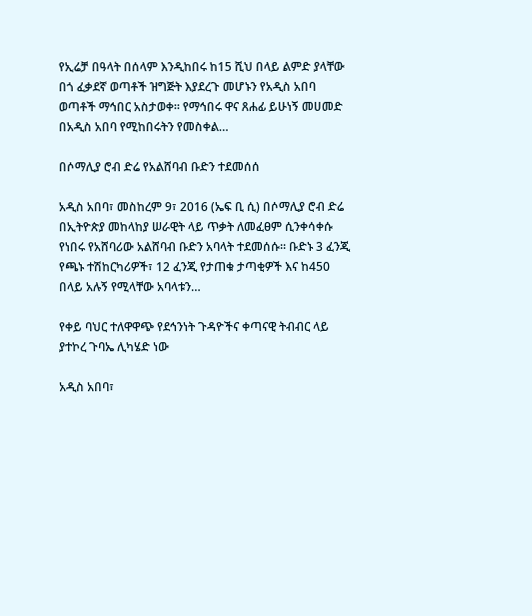የኢሬቻ በዓላት በሰላም እንዲከበሩ ከ15 ሺህ በላይ ልምድ ያላቸው በጎ ፈቃደኛ ወጣቶች ዝግጅት እያደረጉ መሆኑን የአዲስ አበባ ወጣቶች ማኅበር አስታወቀ፡፡ የማኅበሩ ዋና ጸሐፊ ይሁነኝ መሀመድ በአዲስ አበባ የሚከበሩትን የመስቀል…

በሶማሊያ ሮብ ድሬ የአልሸባብ ቡድን ተደመሰሰ

አዲስ አበባ፣ መስከረም 9፣ 2016 (ኤፍ ቢ ሲ) በሶማሊያ ሮብ ድሬ በኢትዮጵያ መከላከያ ሠራዊት ላይ ጥቃት ለመፈፀም ሲንቀሳቀሱ የነበሩ የአሸባሪው አልሸባብ ቡድን አባላት ተደመሰሱ፡፡ ቡድኑ 3 ፈንጂ የጫኑ ተሽከርካሪዎች፣ 12 ፈንጂ የታጠቁ ታጣቂዎች እና ከ450 በላይ አሉኝ የሚላቸው አባላቱን…

የቀይ ባህር ተለዋዋጭ የደኅንነት ጉዳዮችና ቀጣናዊ ትብብር ላይ ያተኮረ ጉባኤ ሊካሄድ ነው

አዲስ አበባ፣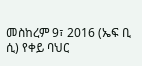መስከረም 9፣ 2016 (ኤፍ ቢ ሲ) የቀይ ባህር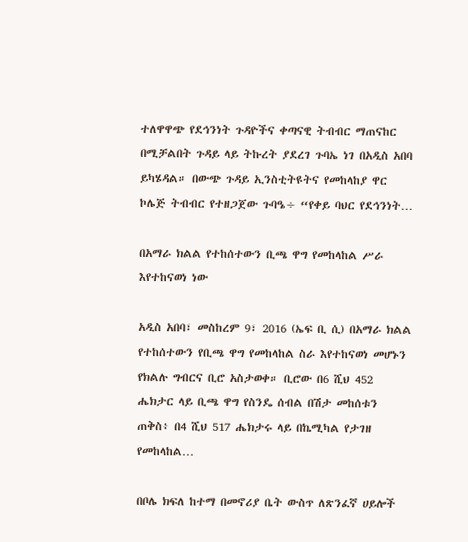ተለዋዋጭ የደኅንነት ጉዳዮችና ቀጣናዊ ትብብር ማጠናከር በሚቻልበት ጉዳይ ላይ ትኩረት ያደረገ ጉባኤ ነገ በአዲስ አበባ ይካሄዳል። በውጭ ጉዳይ ኢንስቲትዩትና የመከላከያ ዋር ኮሌጅ ትብብር የተዘጋጀው ጉባዔ÷ “የቀይ ባህር የደኅንነት…

በአማራ ክልል የተከሰተውን ቢጫ ዋግ የመከላከል ሥራ እየተከናወነ ነው

አዲስ አበባ፣ መስከረም 9፣ 2016 (ኤፍ ቢ ሲ) በአማራ ክልል የተከሰተውን የቢጫ ዋግ የመከላከል ስራ እየተከናወነ መሆኑን የክልሉ ግብርና ቢሮ አስታወቀ። ቢሮው በ6 ሺህ 452 ሔክታር ላይ ቢጫ ዋግ የስንዴ ሰብል በሽታ መከሰቱን ጠቅስ፥ በ4 ሺህ 517 ሔክታሩ ላይ በኬሚካል የታገዘ የመከላከል…

በቦሌ ክፍለ ከተማ በመኖሪያ ቤት ውስጥ ለጽንፈኛ ሀይሎች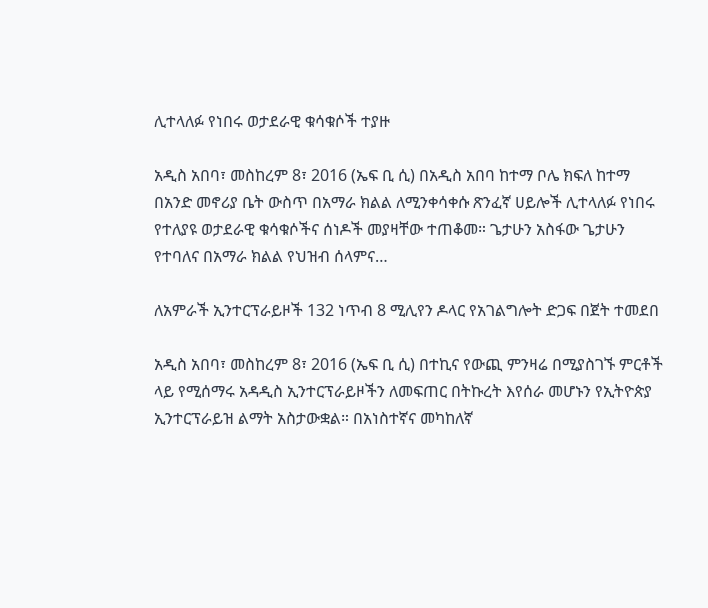ሊተላለፉ የነበሩ ወታደራዊ ቁሳቁሶች ተያዙ

አዲስ አበባ፣ መስከረም 8፣ 2016 (ኤፍ ቢ ሲ) በአዲስ አበባ ከተማ ቦሌ ክፍለ ከተማ በአንድ መኖሪያ ቤት ውስጥ በአማራ ክልል ለሚንቀሳቀሱ ጽንፈኛ ሀይሎች ሊተላለፉ የነበሩ የተለያዩ ወታደራዊ ቁሳቁሶችና ሰነዶች መያዛቸው ተጠቆመ። ጌታሁን አስፋው ጌታሁን የተባለና በአማራ ክልል የህዝብ ሰላምና…

ለአምራች ኢንተርፕራይዞች 132 ነጥብ 8 ሚሊየን ዶላር የአገልግሎት ድጋፍ በጀት ተመደበ

አዲስ አበባ፣ መስከረም 8፣ 2016 (ኤፍ ቢ ሲ) በተኪና የውጪ ምንዛሬ በሚያስገኙ ምርቶች ላይ የሚሰማሩ አዳዲስ ኢንተርፕራይዞችን ለመፍጠር በትኩረት እየሰራ መሆኑን የኢትዮጵያ ኢንተርፕራይዝ ልማት አስታውቋል። በአነስተኛና መካከለኛ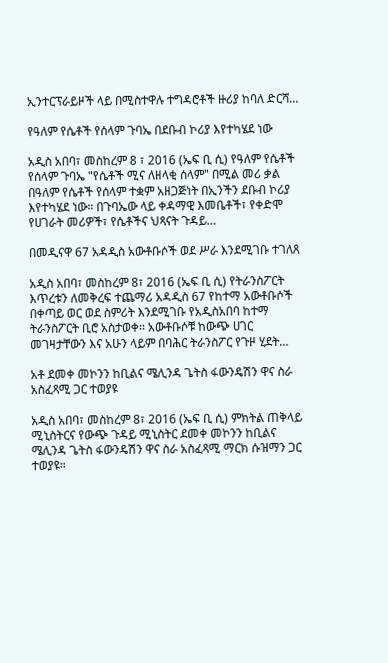ኢንተርፕራይዞች ላይ በሚስተዋሉ ተግዳሮቶች ዙሪያ ከባለ ድርሻ…

የዓለም የሴቶች የሰላም ጉባኤ በደቡብ ኮሪያ እየተካሄደ ነው

አዲስ አበባ፣ መስከረም 8 ፣ 2016 (ኤፍ ቢ ሲ) የዓለም የሴቶች የሰላም ጉባኤ "የሴቶች ሚና ለዘላቂ ሰላም" በሚል መሪ ቃል በዓለም የሴቶች የሰላም ተቋም አዘጋጅነት በኢንችን ደቡብ ኮሪያ እየተካሄደ ነው። በጉባኤው ላይ ቀዳማዊ እመቤቶች፣ የቀድሞ የሀገራት መሪዎች፣ የሴቶችና ህጻናት ጉዳይ…

በመዲናዋ 67 አዳዲስ አውቶቡሶች ወደ ሥራ እንደሚገቡ ተገለጸ

አዲስ አበባ፣ መስከረም 8፣ 2016 (ኤፍ ቢ ሲ) የትራንስፖርት እጥረቱን ለመቅረፍ ተጨማሪ አዳዲስ 67 የከተማ አውቶቡሶች በቀጣይ ወር ወደ ስምሪት እንደሚገቡ የአዲስአበባ ከተማ ትራንስፖርት ቢሮ አስታወቀ፡፡ አውቶቡሶቹ ከውጭ ሀገር መገዛታቸውን እና አሁን ላይም በባሕር ትራንስፖር የጉዞ ሂደት…

አቶ ደመቀ መኮንን ከቢልና ሜሊንዳ ጌትስ ፋውንዴሽን ዋና ስራ አስፈጻሚ ጋር ተወያዩ

አዲስ አበባ፣ መስከረም 8፣ 2016 (ኤፍ ቢ ሲ) ምክትል ጠቅላይ ሚኒስትርና የውጭ ጉዳይ ሚኒስትር ደመቀ መኮንን ከቢልና ሜሊንዳ ጌትስ ፋውንዴሽን ዋና ስራ አስፈጻሚ ማርክ ሱዝማን ጋር ተወያዩ።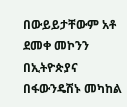በውይይታቸውም አቶ ደመቀ መኮንን በኢትዮጵያና በፋውንዴሽኑ መካከል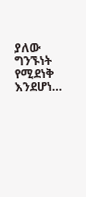ያለው ግንኙነት የሚደነቅ እንደሆነ…